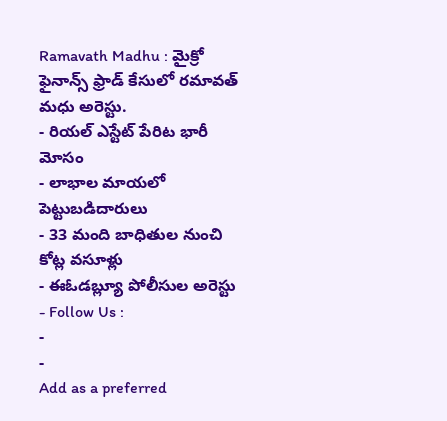Ramavath Madhu : మైక్రో ఫైనాన్స్ ఫ్రాడ్ కేసులో రమావత్ మధు అరెస్టు.
- రియల్ ఎస్టేట్ పేరిట భారీ మోసం
- లాభాల మాయలో పెట్టుబడిదారులు
- 33 మంది బాధితుల నుంచి కోట్ల వసూళ్లు
- ఈఓడబ్ల్యూ పోలీసుల అరెస్టు
- Follow Us :
-
-
Add as a preferred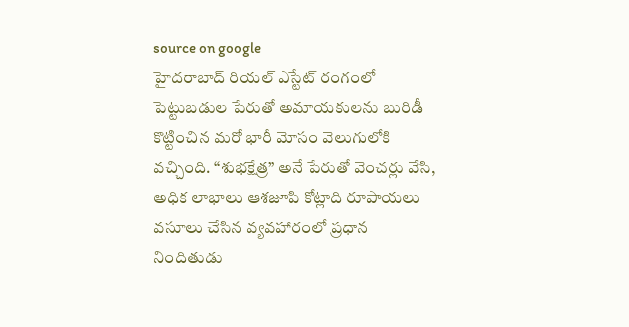source on google
హైదరాబాద్ రియల్ ఎస్టేట్ రంగంలో పెట్టుబడుల పేరుతో అమాయకులను బురిడీ కొట్టించిన మరో భారీ మోసం వెలుగులోకి వచ్చింది. “శుభక్షేత్ర” అనే పేరుతో వెంచర్లు వేసి, అధిక లాభాలు ఆశజూపి కోట్లాది రూపాయలు వసూలు చేసిన వ్యవహారంలో ప్రధాన నిందితుడు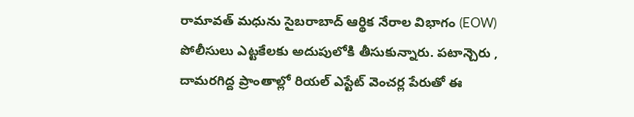రామావత్ మధును సైబరాబాద్ ఆర్థిక నేరాల విభాగం (EOW) పోలీసులు ఎట్టకేలకు అదుపులోకి తీసుకున్నారు. పటాన్చెరు , దామరగిద్ద ప్రాంతాల్లో రియల్ ఎస్టేట్ వెంచర్ల పేరుతో ఈ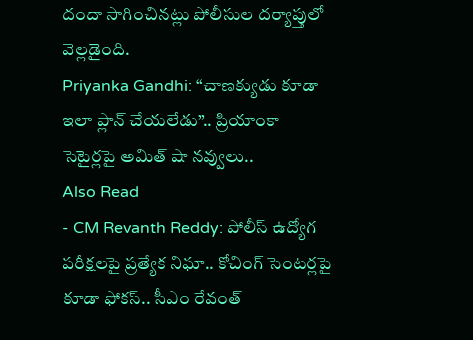దందా సాగించినట్లు పోలీసుల దర్యాప్తులో వెల్లడైంది.
Priyanka Gandhi: “చాణక్యుడు కూడా ఇలా ప్లాన్ చేయలేడు”.. ప్రియాంకా సెటైర్లపై అమిత్ షా నవ్వులు..
Also Read
- CM Revanth Reddy: పోలీస్ ఉద్యోగ పరీక్షలపై ప్రత్యేక నిఘా.. కోచింగ్ సెంటర్లపై కూడా ఫోకస్.. సీఎం రేవంత్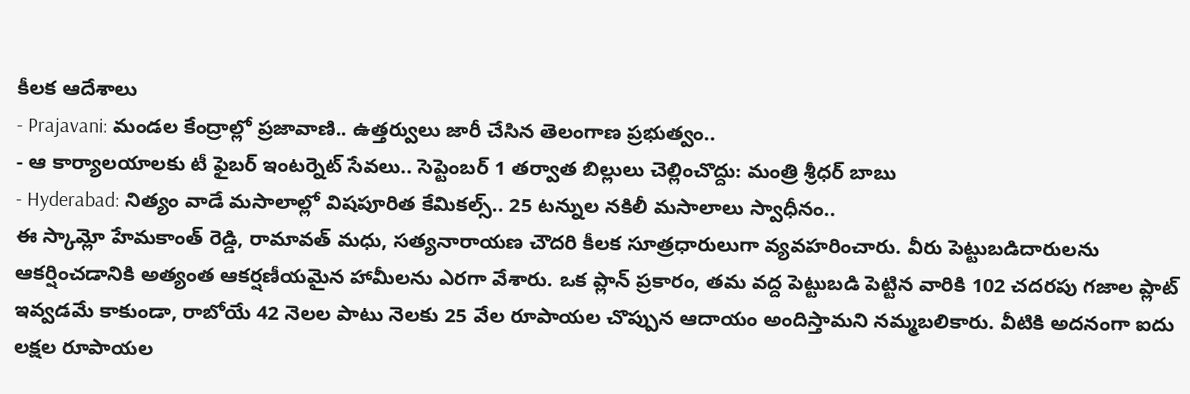కీలక ఆదేశాలు
- Prajavani: మండల కేంద్రాల్లో ప్రజావాణి.. ఉత్తర్వులు జారీ చేసిన తెలంగాణ ప్రభుత్వం..
- ఆ కార్యాలయాలకు టీ ఫైబర్ ఇంటర్నెట్ సేవలు.. సెప్టెంబర్ 1 తర్వాత బిల్లులు చెల్లించొద్దు: మంత్రి శ్రీధర్ బాబు
- Hyderabad: నిత్యం వాడే మసాలాల్లో విషపూరిత కేమికల్స్.. 25 టన్నుల నకిలీ మసాలాలు స్వాధీనం..
ఈ స్కామ్లో హేమకాంత్ రెడ్డి, రామావత్ మధు, సత్యనారాయణ చౌదరి కీలక సూత్రధారులుగా వ్యవహరించారు. వీరు పెట్టుబడిదారులను ఆకర్షించడానికి అత్యంత ఆకర్షణీయమైన హామీలను ఎరగా వేశారు. ఒక ప్లాన్ ప్రకారం, తమ వద్ద పెట్టుబడి పెట్టిన వారికి 102 చదరపు గజాల ప్లాట్ ఇవ్వడమే కాకుండా, రాబోయే 42 నెలల పాటు నెలకు 25 వేల రూపాయల చొప్పున ఆదాయం అందిస్తామని నమ్మబలికారు. వీటికి అదనంగా ఐదు లక్షల రూపాయల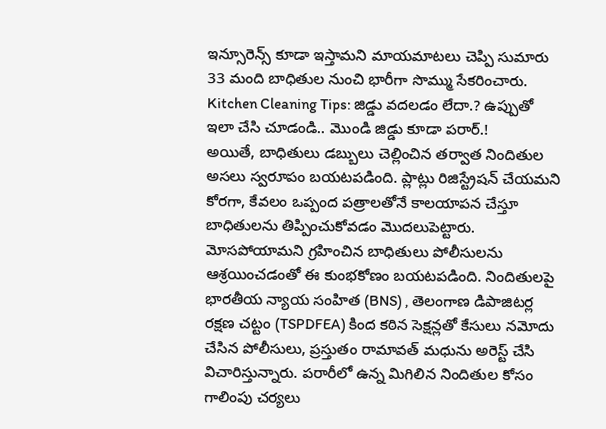ఇన్సూరెన్స్ కూడా ఇస్తామని మాయమాటలు చెప్పి సుమారు 33 మంది బాధితుల నుంచి భారీగా సొమ్ము సేకరించారు.
Kitchen Cleaning Tips: జిడ్డు వదలడం లేదా.? ఉప్పుతో ఇలా చేసి చూడండి.. మొండి జిడ్డు కూడా పరార్.!
అయితే, బాధితులు డబ్బులు చెల్లించిన తర్వాత నిందితుల అసలు స్వరూపం బయటపడింది. ప్లాట్లు రిజిస్ట్రేషన్ చేయమని కోరగా, కేవలం ఒప్పంద పత్రాలతోనే కాలయాపన చేస్తూ బాధితులను తిప్పించుకోవడం మొదలుపెట్టారు. మోసపోయామని గ్రహించిన బాధితులు పోలీసులను ఆశ్రయించడంతో ఈ కుంభకోణం బయటపడింది. నిందితులపై భారతీయ న్యాయ సంహిత (BNS) , తెలంగాణ డిపాజిటర్ల రక్షణ చట్టం (TSPDFEA) కింద కఠిన సెక్షన్లతో కేసులు నమోదు చేసిన పోలీసులు, ప్రస్తుతం రామావత్ మధును అరెస్ట్ చేసి విచారిస్తున్నారు. పరారీలో ఉన్న మిగిలిన నిందితుల కోసం గాలింపు చర్యలు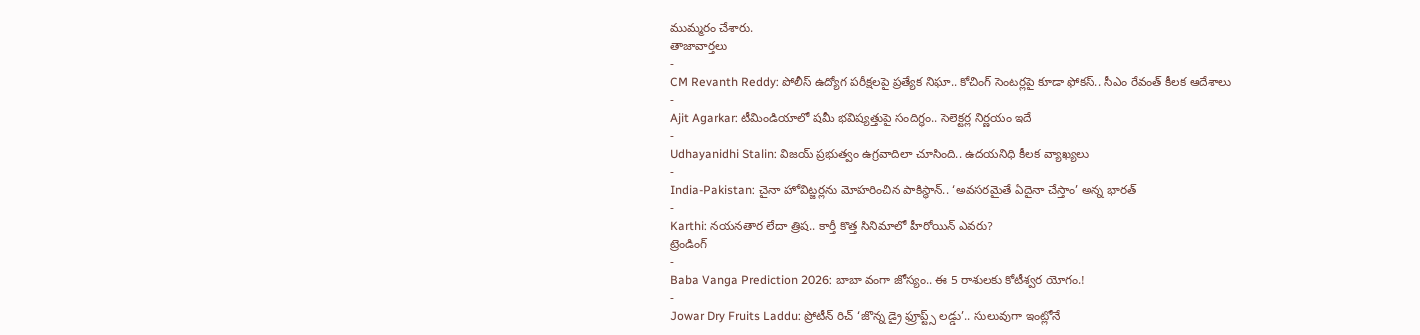ముమ్మరం చేశారు.
తాజావార్తలు
-
CM Revanth Reddy: పోలీస్ ఉద్యోగ పరీక్షలపై ప్రత్యేక నిఘా.. కోచింగ్ సెంటర్లపై కూడా ఫోకస్.. సీఎం రేవంత్ కీలక ఆదేశాలు
-
Ajit Agarkar: టీమిండియాలో షమీ భవిష్యత్తుపై సందిగ్ధం.. సెలెక్టర్ల నిర్ణయం ఇదే
-
Udhayanidhi Stalin: విజయ్ ప్రభుత్వం ఉగ్రవాదిలా చూసింది.. ఉదయనిధి కీలక వ్యాఖ్యలు
-
India-Pakistan: చైనా హోవిట్జర్లను మోహరించిన పాకిస్థాన్.. ‘అవసరమైతే ఏదైనా చేస్తాం’ అన్న భారత్
-
Karthi: నయనతార లేదా త్రిష.. కార్తీ కొత్త సినిమాలో హీరోయిన్ ఎవరు?
ట్రెండింగ్
-
Baba Vanga Prediction 2026: బాబా వంగా జోస్యం.. ఈ 5 రాశులకు కోటీశ్వర యోగం.!
-
Jowar Dry Fruits Laddu: ప్రోటీన్ రిచ్ ‘జొన్న డ్రై ఫ్రూప్ట్స్ లడ్డు’.. సులువుగా ఇంట్లోనే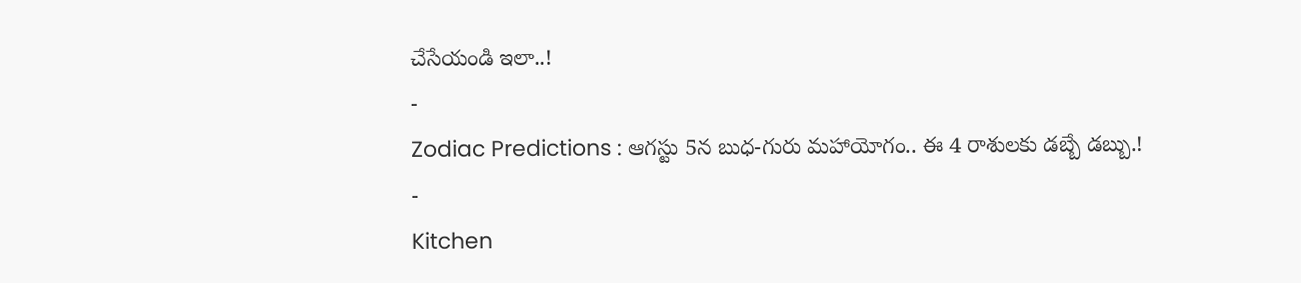చేసేయండి ఇలా..!
-
Zodiac Predictions : ఆగస్టు 5న బుధ-గురు మహాయోగం.. ఈ 4 రాశులకు డబ్బే డబ్బు.!
-
Kitchen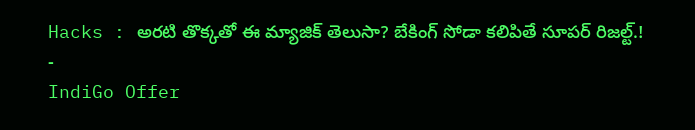Hacks : అరటి తొక్కతో ఈ మ్యాజిక్ తెలుసా? బేకింగ్ సోడా కలిపితే సూపర్ రిజల్ట్.!
-
IndiGo Offer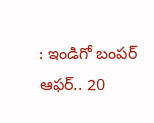: ఇండిగో బంపర్ ఆఫర్.. 20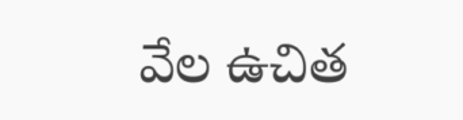వేల ఉచిత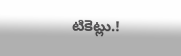టికెట్లు.!